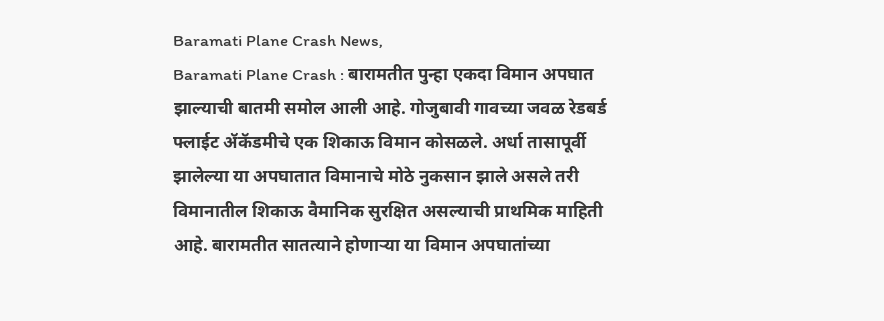Baramati Plane Crash News,
Baramati Plane Crash : बारामतीत पुन्हा एकदा विमान अपघात झाल्याची बातमी समोल आली आहे. गोजुबावी गावच्या जवळ रेडबर्ड फ्लाईट ॲकॅडमीचे एक शिकाऊ विमान कोसळले. अर्धा तासापूर्वी झालेल्या या अपघातात विमानाचे मोठे नुकसान झाले असले तरी विमानातील शिकाऊ वैमानिक सुरक्षित असल्याची प्राथमिक माहिती आहे. बारामतीत सातत्याने होणाऱ्या या विमान अपघातांच्या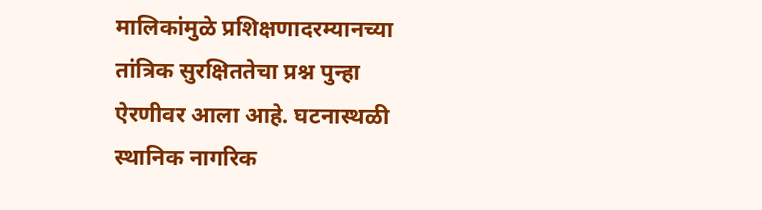मालिकांमुळे प्रशिक्षणादरम्यानच्या तांत्रिक सुरक्षिततेचा प्रश्न पुन्हा ऐरणीवर आला आहे. घटनास्थळी स्थानिक नागरिक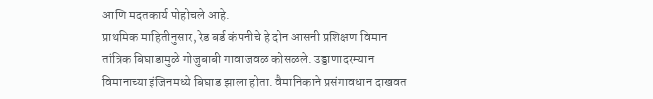आणि मदतकार्य पोहोचले आहे.
प्राथमिक माहितीनुसार, रेड बर्ड कंपनीचे हे दोन आसनी प्रशिक्षण विमान तांत्रिक बिघाडामुळे गोजुबाबी गावाजवळ कोसळले. उड्डाणादरम्यान विमानाच्या इंजिनमध्ये बिघाड झाला होता. वैमानिकाने प्रसंगावधान दाखवत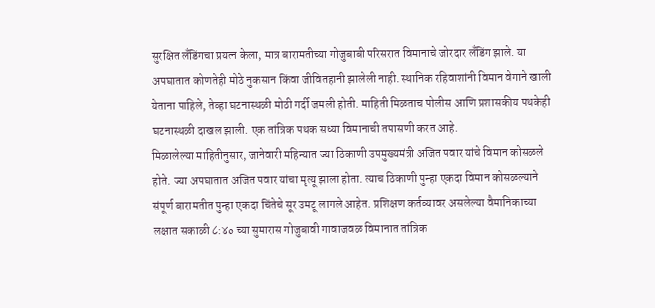सुरक्षित लँडिंगचा प्रयत्न केला, मात्र बारामतीच्या गोजुबाबी परिसरात विमानाचे जोरदार लँडिंग झाले. या अपघातात कोणतेही मोठे नुकसान किंवा जीवितहानी झालेली नाही. स्थानिक रहिवाशांनी विमान वेगाने खाली येताना पाहिले, तेव्हा घटनास्थळी मोठी गर्दी जमली होती. माहिती मिळताच पोलीस आणि प्रशासकीय पथकेही घटनास्थळी दाखल झाली. एक तांत्रिक पथक सध्या विमानाची तपासणी करत आहे.
मिळालेल्या माहितीनुसार, जानेवारी महिन्यात ज्या ठिकाणी उपमुख्यमंत्री अजित पवार यांचे विमान कोसळले होते. ज्या अपघातात अजित पवार यांचा मृत्यू झाला होता. त्याच ठिकाणी पुन्हा एकदा विमान कोसळल्याने संपूर्ण बारामतीत पुन्हा एकदा चिंतेचे सूर उमटू लागले आहेत. प्रशिक्षण कर्तव्यावर असलेल्या वैमानिकाच्या लक्षात सकाळी ८:४० च्या सुमारास गोजुबावी गावाजवळ विमानात तांत्रिक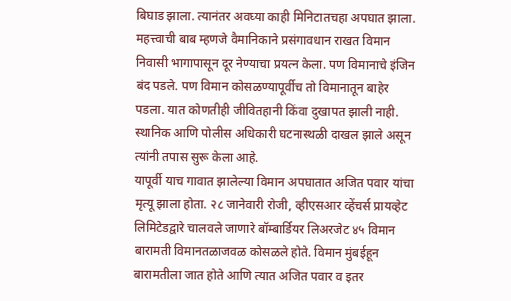बिघाड झाला. त्यानंतर अवघ्या काही मिनिटातचहा अपघात झाला.
महत्त्वाची बाब म्हणजे वैमानिकाने प्रसंगावधान राखत विमान निवासी भागापासून दूर नेण्याचा प्रयत्न केला. पण विमानाचे इंजिन बंद पडले. पण विमान कोसळण्यापूर्वीच तो विमानातून बाहेर पडला. यात कोणतीही जीवितहानी किंवा दुखापत झाली नाही. स्थानिक आणि पोलीस अधिकारी घटनास्थळी दाखल झाले असून त्यांनी तपास सुरू केला आहे.
यापूर्वी याच गावात झालेल्या विमान अपघातात अजित पवार यांचा मृत्यू झाला होता. २८ जानेवारी रोजी, व्हीएसआर व्हेंचर्स प्रायव्हेट लिमिटेडद्वारे चालवले जाणारे बॉम्बार्डियर लिअरजेट ४५ विमान बारामती विमानतळाजवळ कोसळले होते. विमान मुंबईहून बारामतीला जात होते आणि त्यात अजित पवार व इतर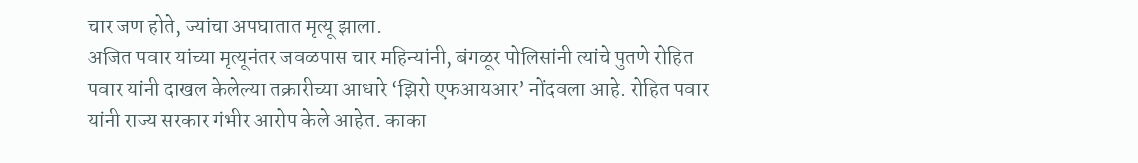चार जण होते, ज्यांचा अपघातात मृत्यू झाला.
अजित पवार यांच्या मृत्यूनंतर जवळपास चार महिन्यांनी, बंगळूर पोलिसांनी त्यांचे पुतणे रोहित पवार यांनी दाखल केलेल्या तक्रारीच्या आधारे ‘झिरो एफआयआर’ नोंदवला आहे. रोहित पवार यांनी राज्य सरकार गंभीर आरोप केले आहेत. काका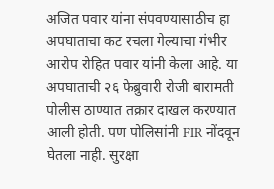अजित पवार यांना संपवण्यासाठीच हा अपघाताचा कट रचला गेल्याचा गंभीर आरोप रोहित पवार यांनी केला आहे. या अपघाताची २६ फेब्रुवारी रोजी बारामती पोलीस ठाण्यात तक्रार दाखल करण्यात आली होती. पण पोलिसांनी FIR नोंदवून घेतला नाही. सुरक्षा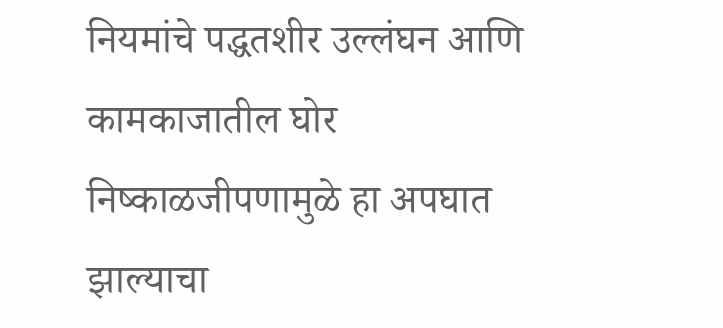नियमांचे पद्धतशीर उल्लंघन आणि कामकाजातील घोर निष्काळजीपणामुळे हा अपघात झाल्याचा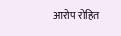आरोप रोहित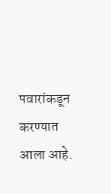पवारांकडून करण्यात आला आहे.